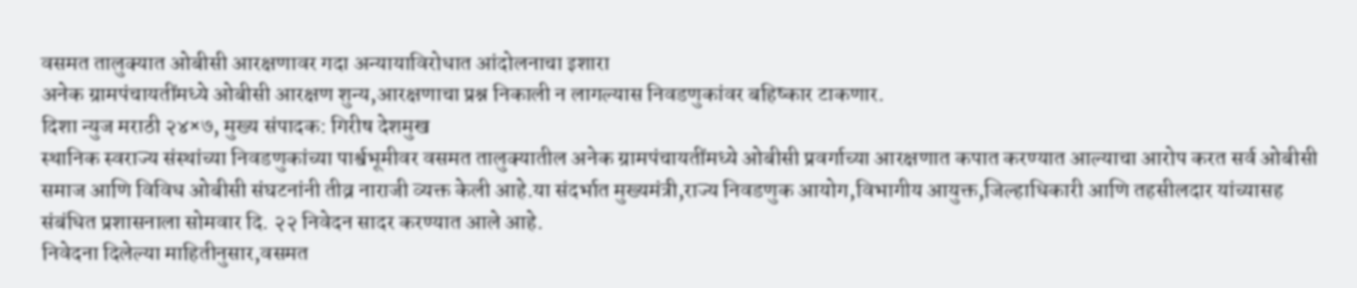वसमत तालुक्यात ओबीसी आरक्षणावर गदा अन्यायाविरोधात आंदोलनाचा इशारा
अनेक ग्रामपंचायतींमध्ये ओबीसी आरक्षण शुन्य,आरक्षणाचा प्रश्न निकाली न लागल्यास निवडणुकांवर बहिष्कार टाकणार.
दिशा न्युज मराठी २४×७, मुख्य संपादक: गिरीष देशमुख
स्थानिक स्वराज्य संस्थांच्या निवडणुकांच्या पार्श्वभूमीवर वसमत तालुक्यातील अनेक ग्रामपंचायतींमध्ये ओबीसी प्रवर्गाच्या आरक्षणात कपात करण्यात आल्याचा आरोप करत सर्व ओबीसी समाज आणि विविध ओबीसी संघटनांनी तीव्र नाराजी व्यक्त केली आहे.या संदर्भात मुख्यमंत्री,राज्य निवडणुक आयोग,विभागीय आयुक्त,जिल्हाधिकारी आणि तहसीलदार यांच्यासह संबंधित प्रशासनाला सोमवार दि. २२ निवेदन सादर करण्यात आले आहे.
निवेदना दिलेल्या माहितीनुसार,वसमत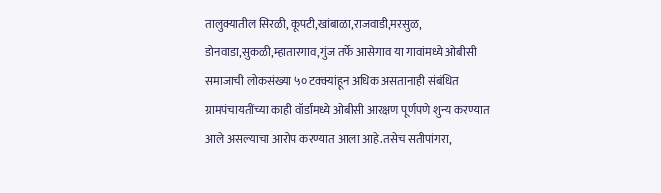तालुक्यातील सिरळी, कूपटी,खांबाळा,राजवाडी,मरसुळ, डोनवाडा,सुकळी,म्हातारगाव,गुंज तर्फे आसेगाव या गावांमध्ये ओबीसी समाजाची लोकसंख्या ५० टक्क्यांहून अधिक असतानाही संबंधित ग्रामपंचायतींच्या काही वॉर्डांमध्ये ओबीसी आरक्षण पूर्णपणे शुन्य करण्यात आले असल्याचा आरोप करण्यात आला आहे.तसेच सतीपांगरा,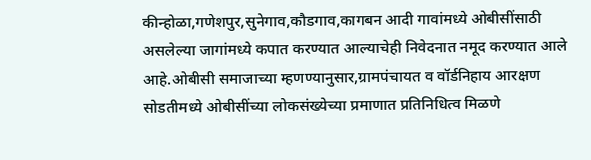कीन्होळा,गणेशपुर,सुनेगाव,कौडगाव,कागबन आदी गावांमध्ये ओबीसींसाठी असलेल्या जागांमध्ये कपात करण्यात आल्याचेही निवेदनात नमूद करण्यात आले आहे.ओबीसी समाजाच्या म्हणण्यानुसार,ग्रामपंचायत व वॉर्डनिहाय आरक्षण सोडतीमध्ये ओबीसींच्या लोकसंख्येच्या प्रमाणात प्रतिनिधित्व मिळणे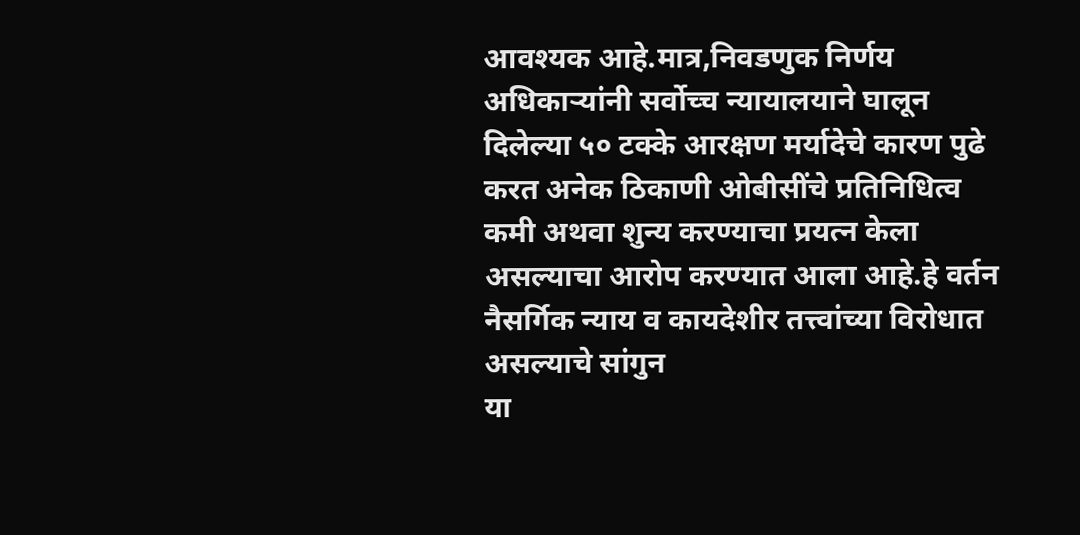आवश्यक आहे.मात्र,निवडणुक निर्णय अधिकाऱ्यांनी सर्वोच्च न्यायालयाने घालून दिलेल्या ५० टक्के आरक्षण मर्यादेचे कारण पुढे करत अनेक ठिकाणी ओबीसींचे प्रतिनिधित्व कमी अथवा शुन्य करण्याचा प्रयत्न केला असल्याचा आरोप करण्यात आला आहे.हे वर्तन नैसर्गिक न्याय व कायदेशीर तत्त्वांच्या विरोधात असल्याचे सांगुन
या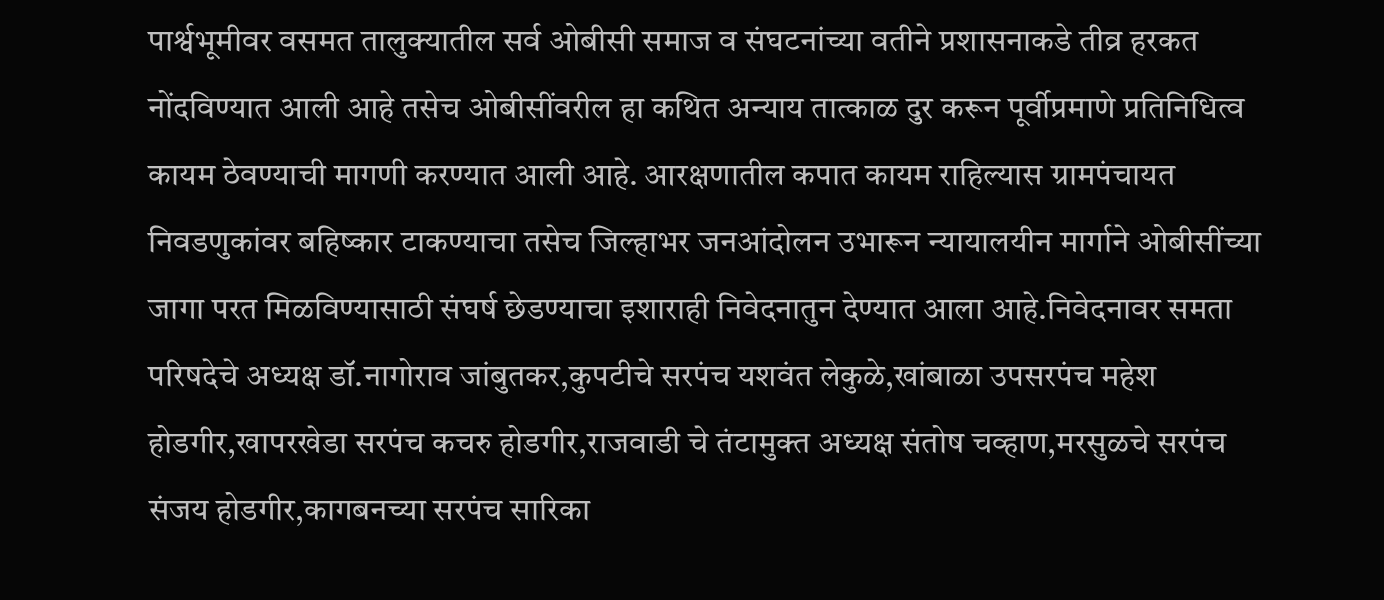पार्श्वभूमीवर वसमत तालुक्यातील सर्व ओबीसी समाज व संघटनांच्या वतीने प्रशासनाकडे तीव्र हरकत नोंदविण्यात आली आहे तसेच ओबीसींवरील हा कथित अन्याय तात्काळ दुर करून पूर्वीप्रमाणे प्रतिनिधित्व कायम ठेवण्याची मागणी करण्यात आली आहे. आरक्षणातील कपात कायम राहिल्यास ग्रामपंचायत निवडणुकांवर बहिष्कार टाकण्याचा तसेच जिल्हाभर जनआंदोलन उभारून न्यायालयीन मार्गाने ओबीसींच्या जागा परत मिळविण्यासाठी संघर्ष छेडण्याचा इशाराही निवेदनातुन देण्यात आला आहे.निवेदनावर समता परिषदेचे अध्यक्ष डॉ.नागोराव जांबुतकर,कुपटीचे सरपंच यशवंत लेकुळे,खांबाळा उपसरपंच महेश होडगीर,खापरखेडा सरपंच कचरु होडगीर,राजवाडी चे तंटामुक्त अध्यक्ष संतोष चव्हाण,मरसुळचे सरपंच संजय होडगीर,कागबनच्या सरपंच सारिका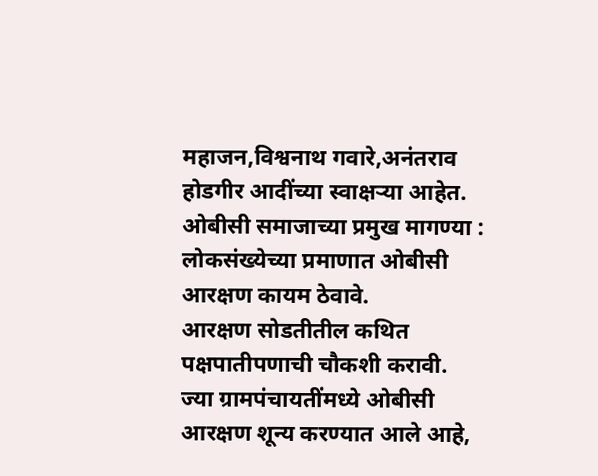महाजन,विश्वनाथ गवारे,अनंतराव होडगीर आदींच्या स्वाक्षऱ्या आहेत.
ओबीसी समाजाच्या प्रमुख मागण्या :
लोकसंख्येच्या प्रमाणात ओबीसी आरक्षण कायम ठेवावे.
आरक्षण सोडतीतील कथित पक्षपातीपणाची चौकशी करावी.
ज्या ग्रामपंचायतींमध्ये ओबीसी आरक्षण शून्य करण्यात आले आहे,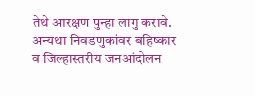तेथे आरक्षण पुन्हा लागु करावे.
अन्यथा निवडणुकांवर बहिष्कार व जिल्हास्तरीय जनआंदोलन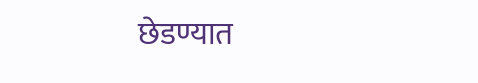छेडण्यात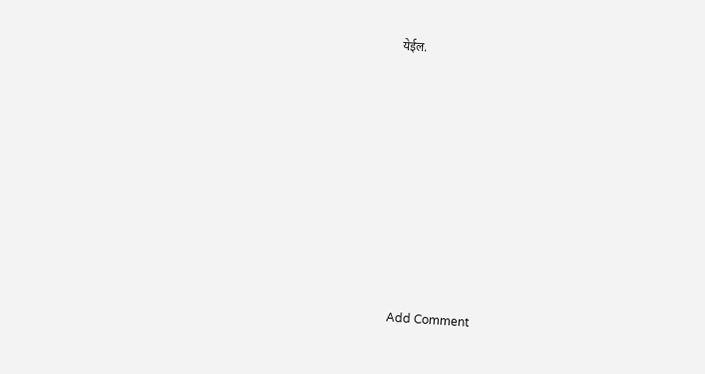येईल.














Add Comment